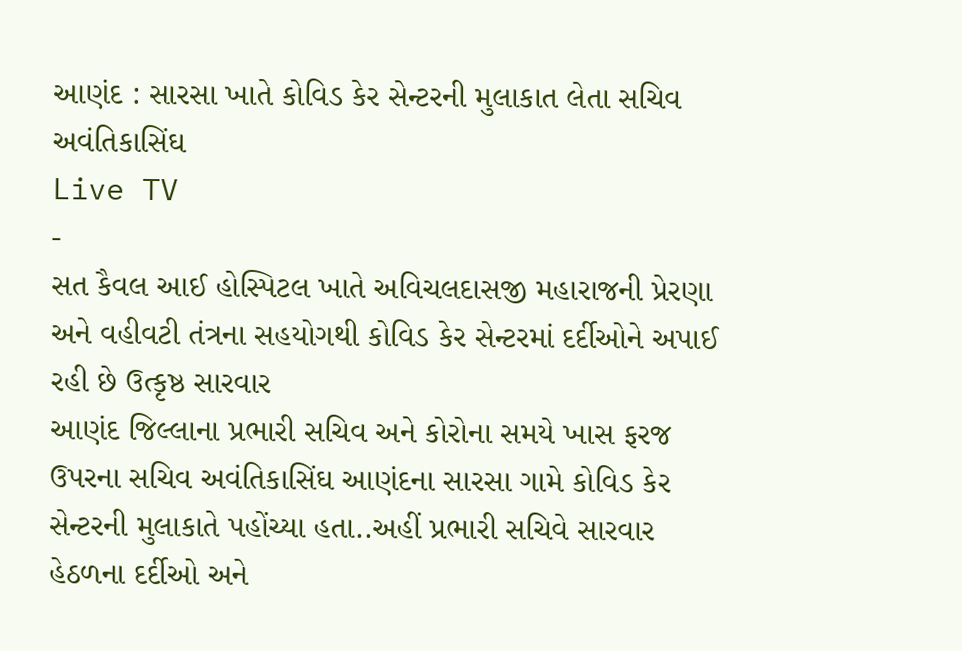આણંદ : સારસા ખાતે કોવિડ કેર સેન્ટરની મુલાકાત લેતા સચિવ અવંતિકાસિંઘ
Live TV
-
સત કૈવલ આઈ હોસ્પિટલ ખાતે અવિચલદાસજી મહારાજની પ્રેરણા અને વહીવટી તંત્રના સહયોગથી કોવિડ કેર સેન્ટરમાં દર્દીઓને અપાઈ રહી છે ઉત્કૃષ્ઠ સારવાર
આણંદ જિલ્લાના પ્રભારી સચિવ અને કોરોના સમયે ખાસ ફરજ ઉપરના સચિવ અવંતિકાસિંઘ આણંદના સારસા ગામે કોવિડ કેર સેન્ટરની મુલાકાતે પહોંચ્યા હતા..અહીં પ્રભારી સચિવે સારવાર હેઠળના દર્દીઓ અને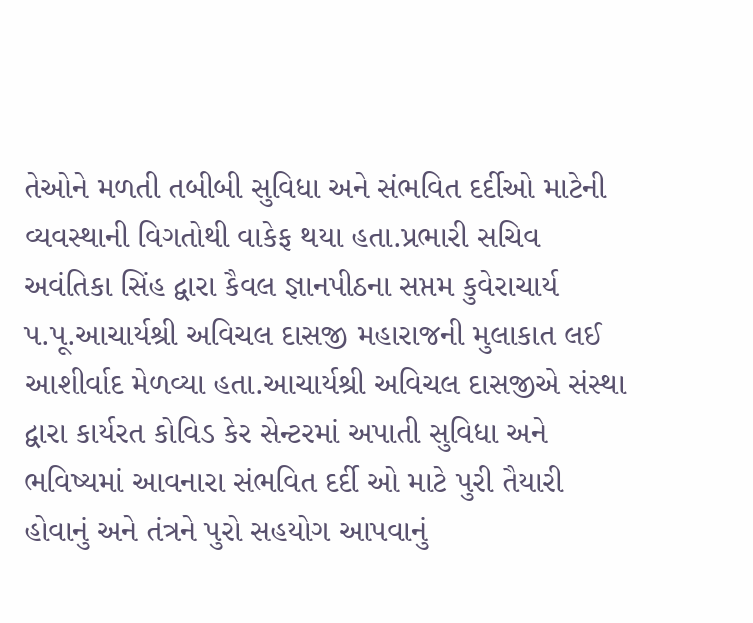તેઓને મળતી તબીબી સુવિધા અને સંભવિત દર્દીઓ માટેની વ્યવસ્થાની વિગતોથી વાકેફ થયા હતા.પ્રભારી સચિવ અવંતિકા સિંહ દ્વારા કૈવલ જ્ઞાનપીઠના સપ્તમ કુવેરાચાર્ય પ.પૂ.આચાર્યશ્રી અવિચલ દાસજી મહારાજની મુલાકાત લઈ આશીર્વાદ મેળવ્યા હતા.આચાર્યશ્રી અવિચલ દાસજીએ સંસ્થા દ્વારા કાર્યરત કોવિડ કેર સેન્ટરમાં અપાતી સુવિધા અને ભવિષ્યમાં આવનારા સંભવિત દર્દી ઓ માટે પુરી તૈયારી હોવાનું અને તંત્રને પુરો સહયોગ આપવાનું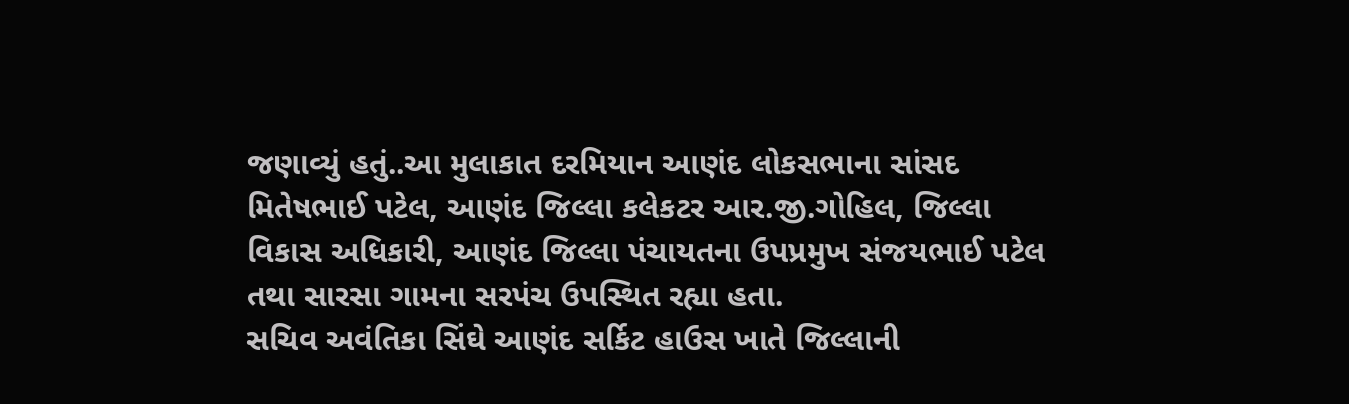જણાવ્યું હતું..આ મુલાકાત દરમિયાન આણંદ લોકસભાના સાંસદ મિતેષભાઈ પટેલ, આણંદ જિલ્લા કલેકટર આર.જી.ગોહિલ, જિલ્લા વિકાસ અધિકારી, આણંદ જિલ્લા પંચાયતના ઉપપ્રમુખ સંજયભાઈ પટેલ તથા સારસા ગામના સરપંચ ઉપસ્થિત રહ્યા હતા.
સચિવ અવંતિકા સિંઘે આણંદ સર્કિટ હાઉસ ખાતે જિલ્લાની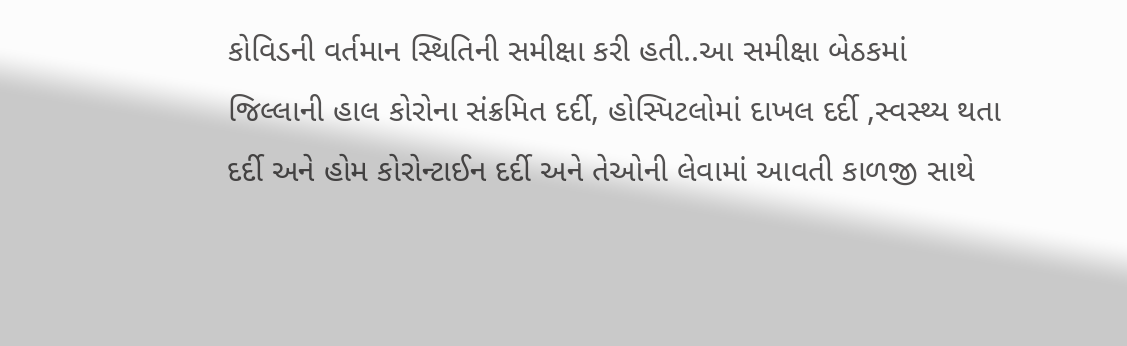કોવિડની વર્તમાન સ્થિતિની સમીક્ષા કરી હતી..આ સમીક્ષા બેઠકમાં જિલ્લાની હાલ કોરોના સંક્રમિત દર્દી, હોસ્પિટલોમાં દાખલ દર્દી ,સ્વસ્થ્ય થતા દર્દી અને હોમ કોરોન્ટાઈન દર્દી અને તેઓની લેવામાં આવતી કાળજી સાથે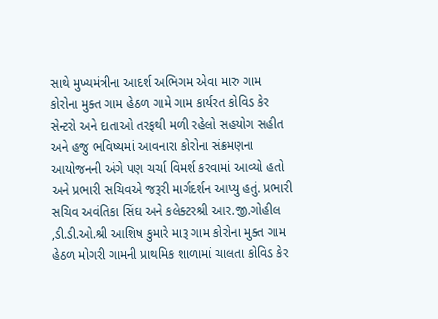સાથે મુખ્યમંત્રીના આદર્શ અભિગમ એવા મારુ ગામ કોરોના મુક્ત ગામ હેઠળ ગામે ગામ કાર્યરત કોવિડ કેર સેન્ટરો અને દાતાઓ તરફથી મળી રહેલો સહયોગ સહીત અને હજુ ભવિષ્યમાં આવનારા કોરોના સંક્રમણના આયોજનની અંગે પણ ચર્ચા વિમર્શ કરવામાં આવ્યો હતો અને પ્રભારી સચિવએ જરૂરી માર્ગદર્શન આપ્યુ હતું. પ્રભારી સચિવ અવંતિકા સિંઘ અને કલેક્ટરશ્રી આર.જી.ગોહીલ ,ડી.ડી.ઓ.શ્રી આશિષ કુમારે મારૂ ગામ કોરોના મુક્ત ગામ હેઠળ મોગરી ગામની પ્રાથમિક શાળામાં ચાલતા કોવિડ કેર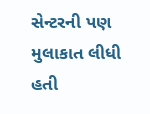સેન્ટરની પણ મુલાકાત લીધી હતી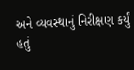અને વ્યવસ્થાનું નિરીક્ષણ કર્યું હતું